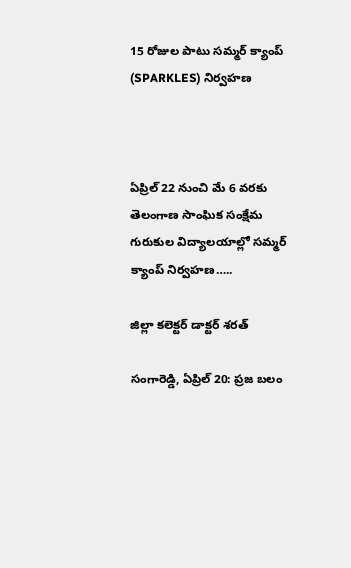15 రోజుల పాటు సమ్మర్ క్యాంప్ (SPARKLES) నిర్వహణ



ఏప్రిల్ 22 నుంచి మే 6 వరకు తెలంగాణ సాంఘిక సంక్షేమ గురుకుల విద్యాలయాల్లో సమ్మర్ క్యాంప్ నిర్వహణ…..

జిల్లా కలెక్టర్ డాక్టర్ శరత్

సంగారెడ్డి, ఏప్రిల్ 20: ప్రజ బలం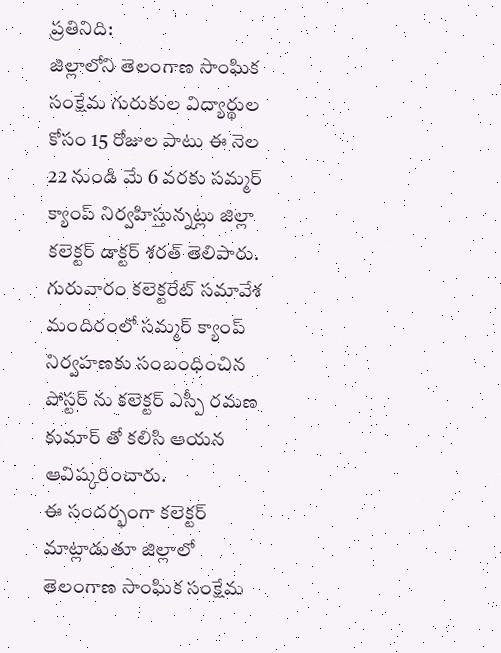ప్రతినిది:
జిల్లాలోని తెలంగాణ సాంఘిక సంక్షేమ గురుకుల విద్యార్థుల కోసం 15 రోజుల పాటు ఈ నెల 22 నుండి మే 6 వరకు సమ్మర్ క్యాంప్ నిర్వహిస్తున్నట్లు జిల్లా కలెక్టర్ డాక్టర్ శరత్ తెలిపారు.
గురువారం కలెక్టరేట్ సమావేశ మందిరంలో సమ్మర్ క్యాంప్ నిర్వహణకు సంబంధించిన పోస్టర్ ను కలెక్టర్ ఎస్పీ రమణ కుమార్ తో కలిసి ఆయన ఆవిష్కరించారు.
ఈ సందర్భంగా కలెక్టర్ మాట్లాడుతూ జిల్లాలో తెలంగాణ సాంఘిక సంక్షేమ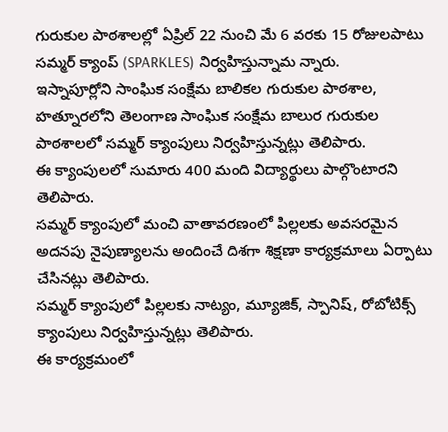గురుకుల పాఠశాలల్లో ఏప్రిల్ 22 నుంచి మే 6 వరకు 15 రోజులపాటు సమ్మర్ క్యాంప్ (SPARKLES) నిర్వహిస్తున్నామ న్నారు.
ఇస్నాపూర్లోని సాంఘిక సంక్షేమ బాలికల గురుకుల పాఠశాల, హత్నూరలోని తెలంగాణ సాంఘిక సంక్షేమ బాలుర గురుకుల పాఠశాలలో సమ్మర్ క్యాంపులు నిర్వహిస్తున్నట్లు తెలిపారు.
ఈ క్యాంపులలో సుమారు 400 మంది విద్యార్థులు పాల్గొంటారని తెలిపారు.
సమ్మర్ క్యాంపులో మంచి వాతావరణంలో పిల్లలకు అవసరమైన అదనపు నైపుణ్యాలను అందించే దిశగా శిక్షణా కార్యక్రమాలు ఏర్పాటు చేసినట్లు తెలిపారు.
సమ్మర్ క్యాంపులో పిల్లలకు నాట్యం, మ్యూజిక్, స్పానిష్, రోబోటిక్స్ క్యాంపులు నిర్వహిస్తున్నట్లు తెలిపారు.
ఈ కార్యక్రమంలో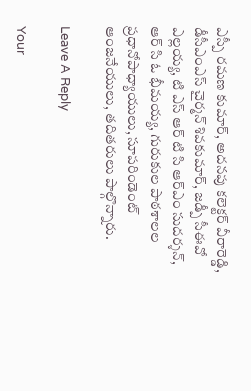ఎస్పీ రమణ కుమార్, అదనపు కలెక్టర్ వీరారెడ్డి, డీసీఎంఎస్ చైర్మన్ శివకుమార్, జడ్పీ సీఈవో ఎల్లయ్య, టి ఎస్ ఆర్ టి సి ఆర్ఎం సుదర్శన్, ఆర్ సి ఓ భీమయ్య, గురుకుల పాఠశాలల ప్రధానోపాధ్యాయులు, సూపరిండెంట్ ఆంజనేయులు, తదితరులు పాల్గొన్నారు.

Leave A Reply

Your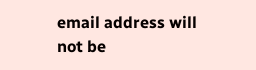email address will not be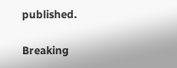published.

Breaking